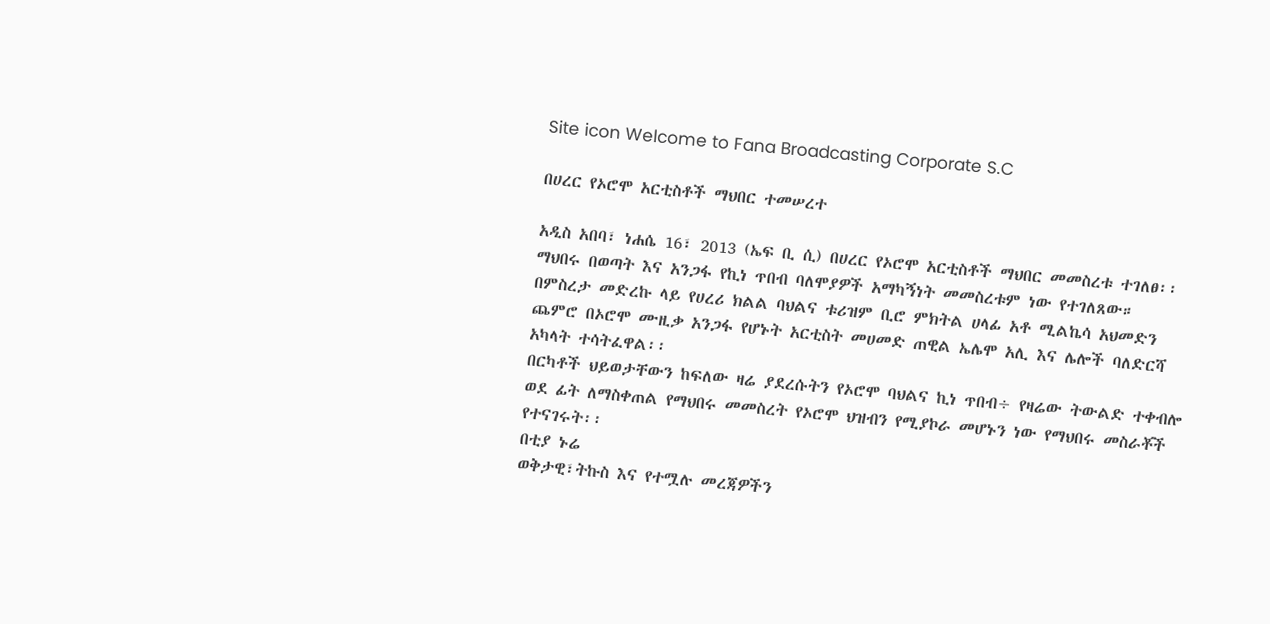Site icon Welcome to Fana Broadcasting Corporate S.C

በሀረር የኦሮሞ አርቲስቶች ማህበር ተመሠረተ

አዲስ አበባ፣ ነሐሴ 16፣ 2013 (ኤፍ ቢ ሲ) በሀረር የኦሮሞ አርቲስቶች ማህበር መመስረቱ ተገለፀ፡፡
ማህበሩ በወጣት እና አንጋፋ የኪነ ጥበብ ባለሞያዎች አማካኝነት መመስረቱም ነው የተገለጸው።
በምስረታ መድረኩ ላይ የሀረሪ ክልል ባህልና ቱሪዝም ቢሮ ምክትል ሀላፊ አቶ ሚልኬሳ አህመድን ጨምሮ በኦሮሞ ሙዚቃ አንጋፋ የሆኑት አርቲስት መሀመድ ጠዊል ኤሌሞ አሊ እና ሌሎች ባለድርሻ አካላት ተሳትፈዋል፡፡
በርካቶች ህይወታቸውን ከፍለው ዛሬ ያደረሱትን የኦሮሞ ባህልና ኪነ ጥበብ÷ የዛሬው ትውልድ ተቀብሎ ወደ ፊት ለማስቀጠል የማህበሩ መመስረት የኦሮሞ ህዝብን የሚያኮራ መሆኑን ነው የማህበሩ መስራቾች የተናገሩት፡፡
በቲያ ኑሬ
ወቅታዊ፣ትኩስ እና የተሟሉ መረጃዎችን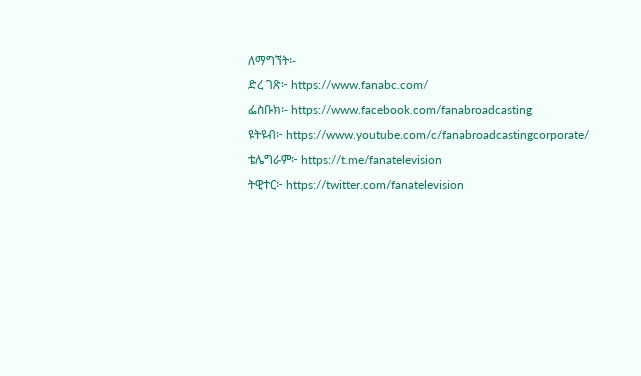ለማግኘት፡-
ድረ ገጽ፦ https://www.fanabc.com/
ፌስቡክ፡- https://www.facebook.com/fanabroadcasting
ዩትዩብ፦ https://www.youtube.com/c/fanabroadcastingcorporate/
ቴሌግራም፦ https://t.me/fanatelevision
ትዊተር፦ https://twitter.com/fanatelevision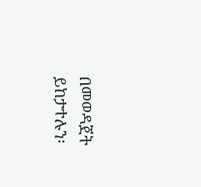በመወዳጀት ይከታተሉን፡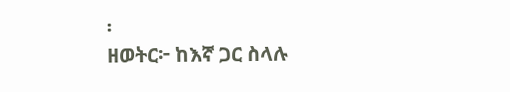፡
ዘወትር፦ ከእኛ ጋር ስላሉ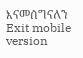እናመሰግናለን
Exit mobile version